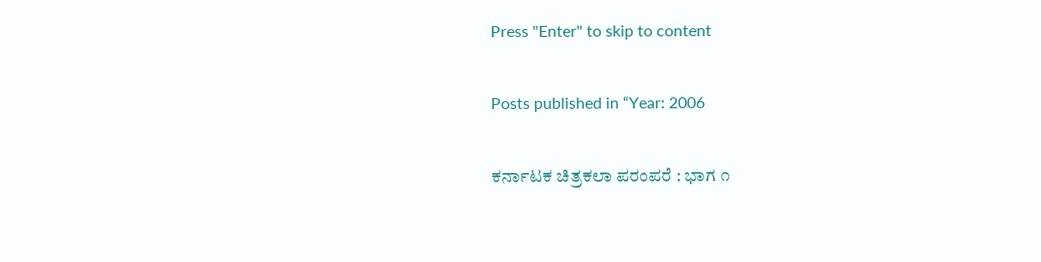Press "Enter" to skip to content

Posts published in “Year: 2006

ಕರ್ನಾಟಕ ಚಿತ್ರಕಲಾ ಪರಂಪರೆ : ಭಾಗ ೧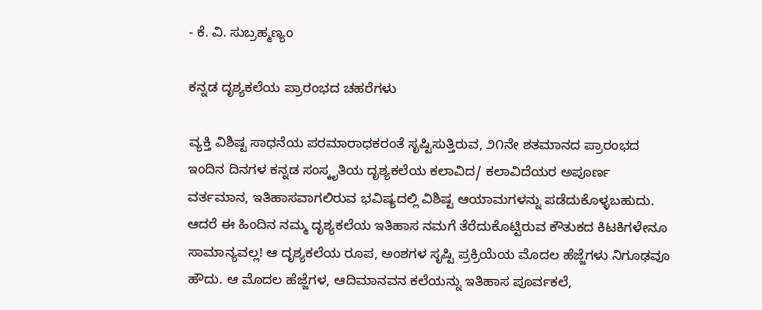- ಕೆ. ವಿ. ಸುಬ್ರಹ್ಮಣ್ಯಂ

ಕನ್ನಡ ದೃಶ್ಯಕಲೆಯ ಪ್ರಾರಂಭದ ಚಹರೆಗಳು

ವ್ಯಕ್ತಿ ವಿಶಿಷ್ಟ ಸಾಧನೆಯ ಪರಮಾರಾಧಕರಂತೆ ಸೃಷ್ಟಿಸುತ್ತಿರುವ, ೨೧ನೇ ಶತಮಾನದ ಪ್ರಾರಂಭದ ಇಂದಿನ ದಿನಗಳ ಕನ್ನಡ ಸಂಸ್ಕೃತಿಯ ದೃಶ್ಯಕಲೆಯ ಕಲಾವಿದ/ ಕಲಾವಿದೆಯರ ಅಪೂರ್ಣ ವರ್ತಮಾನ, ಇತಿಹಾಸವಾಗಲಿರುವ ಭವಿಷ್ಯದಲ್ಲಿ ವಿಶಿಷ್ಟ ಆಯಾಮಗಳನ್ನು ಪಡೆದುಕೊಳ್ಳಬಹುದು. ಆದರೆ ಈ ಹಿಂದಿನ ನಮ್ಮ ದೃಶ್ಯಕಲೆಯ ಇತಿಹಾಸ ನಮಗೆ ತೆರೆದುಕೊಟ್ಟಿರುವ ಕೌತುಕದ ಕಿಟಕಿಗಳೇನೂ ಸಾಮಾನ್ಯವಲ್ಲ! ಆ ದೃಶ್ಯಕಲೆಯ ರೂಪ, ಅಂಶಗಳ ಸೃಷ್ಟಿ ಪ್ರಕ್ರಿಯೆಯ ಮೊದಲ ಹೆಜ್ಜೆಗಳು ನಿಗೂಢವೂ ಹೌದು. ಆ ಮೊದಲ ಹೆಜ್ಜೆಗಳ, ಆದಿಮಾನವನ ಕಲೆಯನ್ನು ಇತಿಹಾಸ ಪೂರ್ವಕಲೆ,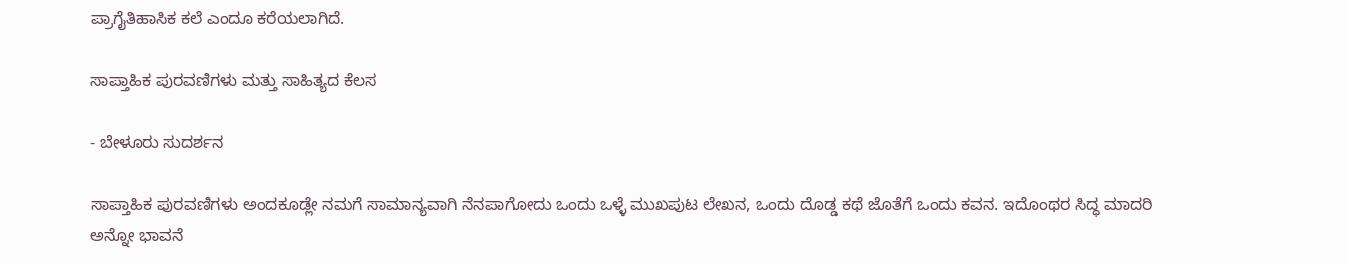ಪ್ರಾಗೈತಿಹಾಸಿಕ ಕಲೆ ಎಂದೂ ಕರೆಯಲಾಗಿದೆ.

ಸಾಪ್ತಾಹಿಕ ಪುರವಣಿಗಳು ಮತ್ತು ಸಾಹಿತ್ಯದ ಕೆಲಸ

- ಬೇಳೂರು ಸುದರ್ಶನ

ಸಾಪ್ತಾಹಿಕ ಪುರವಣಿಗಳು ಅಂದಕೂಡ್ಲೇ ನಮಗೆ ಸಾಮಾನ್ಯವಾಗಿ ನೆನಪಾಗೋದು ಒಂದು ಒಳ್ಳೆ ಮುಖಪುಟ ಲೇಖನ, ಒಂದು ದೊಡ್ಡ ಕಥೆ ಜೊತೆಗೆ ಒಂದು ಕವನ. ಇದೊಂಥರ ಸಿದ್ಧ ಮಾದರಿ ಅನ್ನೋ ಭಾವನೆ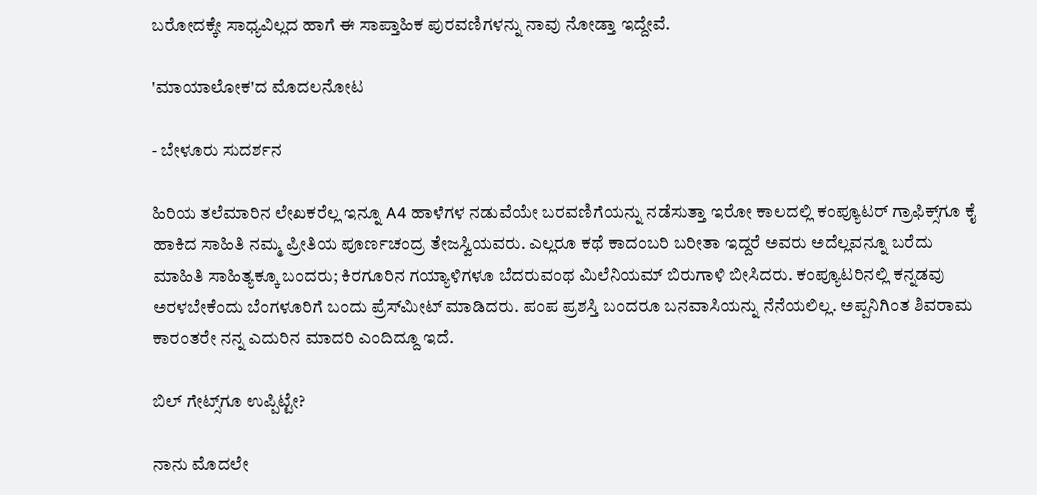ಬರೋದಕ್ಕೇ ಸಾಧ್ಯವಿಲ್ಲದ ಹಾಗೆ ಈ ಸಾಪ್ತಾಹಿಕ ಪುರವಣಿಗಳನ್ನು ನಾವು ನೋಡ್ತಾ ಇದ್ದೇವೆ.

'ಮಾಯಾಲೋಕ'ದ ಮೊದಲನೋಟ

- ಬೇಳೂರು ಸುದರ್ಶನ

ಹಿರಿಯ ತಲೆಮಾರಿನ ಲೇಖಕರೆಲ್ಲ ಇನ್ನೂ A4 ಹಾಳೆಗಳ ನಡುವೆಯೇ ಬರವಣಿಗೆಯನ್ನು ನಡೆಸುತ್ತಾ ಇರೋ ಕಾಲದಲ್ಲಿ ಕಂಪ್ಯೂಟರ್ ಗ್ರಾಫಿಕ್ಸ್‌ಗೂ ಕೈ ಹಾಕಿದ ಸಾಹಿತಿ ನಮ್ಮ ಪ್ರೀತಿಯ ಪೂರ್ಣಚಂದ್ರ ತೇಜಸ್ವಿಯವರು. ಎಲ್ಲರೂ ಕಥೆ ಕಾದಂಬರಿ ಬರೀತಾ ಇದ್ದರೆ ಅವರು ಅದೆಲ್ಲವನ್ನೂ ಬರೆದು ಮಾಹಿತಿ ಸಾಹಿತ್ಯಕ್ಕೂ ಬಂದರು; ಕಿರಗೂರಿನ ಗಯ್ಯಾಳಿಗಳೂ ಬೆದರುವಂಥ ಮಿಲೆನಿಯಮ್ ಬಿರುಗಾಳಿ ಬೀಸಿದರು. ಕಂಪ್ಯೂಟರಿನಲ್ಲಿ ಕನ್ನಡವು ಅರಳಬೇಕೆಂದು ಬೆಂಗಳೂರಿಗೆ ಬಂದು ಪ್ರೆಸ್‌ಮೀಟ್ ಮಾಡಿದರು. ಪಂಪ ಪ್ರಶಸ್ತಿ ಬಂದರೂ ಬನವಾಸಿಯನ್ನು ನೆನೆಯಲಿಲ್ಲ. ಅಪ್ಪನಿಗಿಂತ ಶಿವರಾಮ ಕಾರಂತರೇ ನನ್ನ ಎದುರಿನ ಮಾದರಿ ಎಂದಿದ್ದೂ ಇದೆ.

ಬಿಲ್ ಗೇಟ್ಸ್‌ಗೂ ಉಪ್ಪಿಟ್ಟೇ?

ನಾನು ಮೊದಲೇ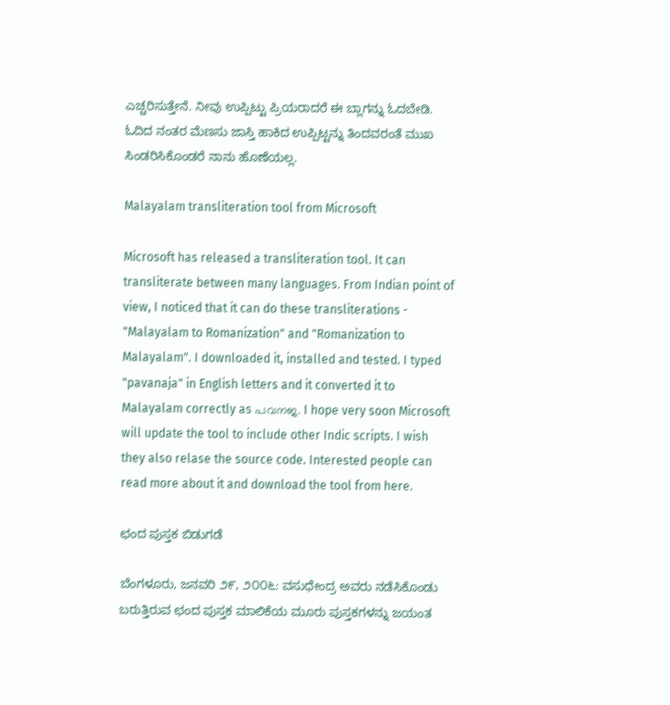ಎಚ್ಚರಿಸುತ್ತೇನೆ. ನೀವು ಉಪ್ಪಿಟ್ಟು ಪ್ರಿಯರಾದರೆ ಈ ಬ್ಲಾಗನ್ನು ಓದಬೇಡಿ. ಓದಿದ ನಂತರ ಮೆಣಸು ಜಾಸ್ತಿ ಹಾಕಿದ ಉಪ್ಪಿಟ್ಟನ್ನು ತಿಂದವರಂತೆ ಮುಖ ಸಿಂಡರಿಸಿಕೊಂಡರೆ ನಾನು ಹೊಣೆಯಲ್ಲ.

Malayalam transliteration tool from Microsoft

Microsoft has released a transliteration tool. It can transliterate between many languages. From Indian point of view, I noticed that it can do these transliterations - "Malayalam to Romanization" and "Romanization to Malayalam". I downloaded it, installed and tested. I typed "pavanaja" in English letters and it converted it to Malayalam correctly as പവനജ. I hope very soon Microsoft will update the tool to include other Indic scripts. I wish they also relase the source code. Interested people can read more about it and download the tool from here.

ಛಂದ ಪುಸ್ತಕ ಬಿಡುಗಡೆ

ಬೆಂಗಳೂರು, ಜನವರಿ ೨೯, ೨೦೦೬: ವಸುಧೇಂದ್ರ ಅವರು ನಡೆಸಿಕೊಂಡು ಬರುತ್ತಿರುವ ಛಂದ ಪುಸ್ತಕ ಮಾಲಿಕೆಯ ಮೂರು ಪುಸ್ತಕಗಳನ್ನು ಜಯಂತ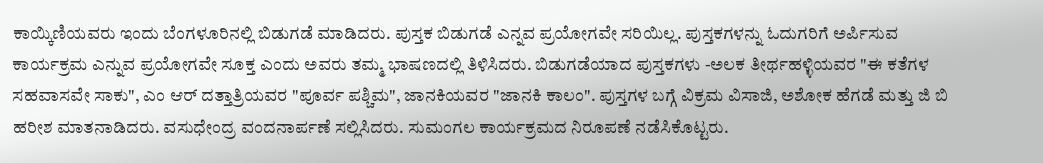ಕಾಯ್ಕಿಣಿಯವರು ಇಂದು ಬೆಂಗಳೂರಿನಲ್ಲಿ ಬಿಡುಗಡೆ ಮಾಡಿದರು. ಪುಸ್ತಕ ಬಿಡುಗಡೆ ಎನ್ನವ ಪ್ರಯೋಗವೇ ಸರಿಯಿಲ್ಲ. ಪುಸ್ತಕಗಳನ್ನು ಓದುಗರಿಗೆ ಅರ್ಪಿಸುವ ಕಾರ್ಯಕ್ರಮ ಎನ್ನುವ ಪ್ರಯೋಗವೇ ಸೂಕ್ತ ಎಂದು ಅವರು ತಮ್ಮ ಭಾಷಣದಲ್ಲಿ ತಿಳಿಸಿದರು. ಬಿಡುಗಡೆಯಾದ ಪುಸ್ತಕಗಳು -ಅಲಕ ತೀರ್ಥಹಳ್ಳಿಯವರ "ಈ ಕತೆಗಳ ಸಹವಾಸವೇ ಸಾಕು", ಎಂ ಆರ್ ದತ್ತಾತ್ರಿಯವರ "ಪೂರ್ವ ಪಶ್ಚಿಮ", ಜಾನಕಿಯವರ "ಜಾನಕಿ ಕಾಲಂ". ಪುಸ್ತಗಳ ಬಗ್ಗೆ ವಿಕ್ರಮ ವಿಸಾಜಿ, ಅಶೋಕ ಹೆಗಡೆ ಮತ್ತು ಜಿ ಬಿ ಹರೀಶ ಮಾತನಾಡಿದರು. ವಸುಧೇಂದ್ರ ವಂದನಾರ್ಪಣೆ ಸಲ್ಲಿಸಿದರು. ಸುಮಂಗಲ ಕಾರ್ಯಕ್ರಮದ ನಿರೂಪಣೆ ನಡೆಸಿಕೊಟ್ಟರು.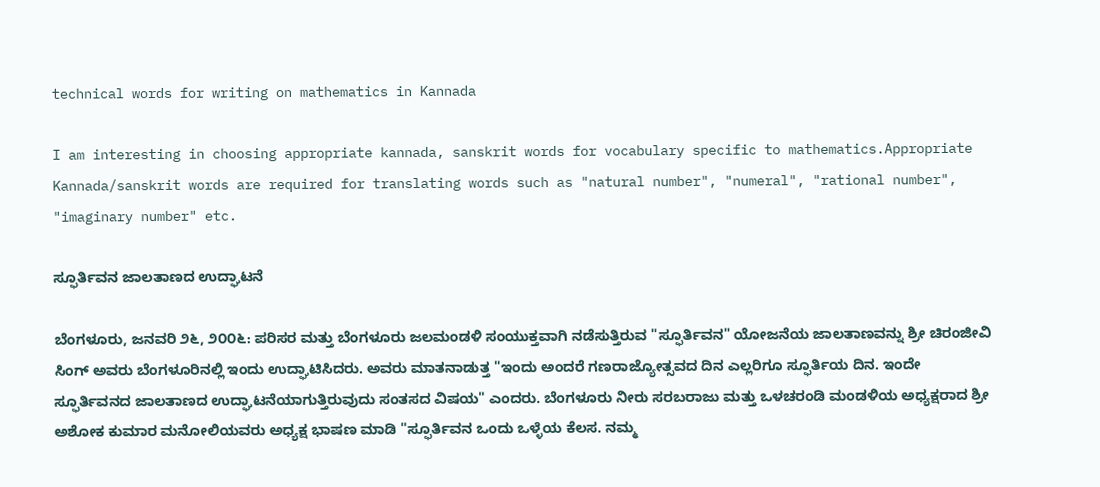technical words for writing on mathematics in Kannada

I am interesting in choosing appropriate kannada, sanskrit words for vocabulary specific to mathematics.Appropriate Kannada/sanskrit words are required for translating words such as "natural number", "numeral", "rational number", "imaginary number" etc.

ಸ್ಫೂರ್ತಿವನ ಜಾಲತಾಣದ ಉದ್ಘಾಟನೆ

ಬೆಂಗಳೂರು, ಜನವರಿ ೨೬, ೨೦೦೬: ಪರಿಸರ ಮತ್ತು ಬೆಂಗಳೂರು ಜಲಮಂಡಳಿ ಸಂಯುಕ್ತವಾಗಿ ನಡೆಸುತ್ತಿರುವ "ಸ್ಫೂರ್ತಿವನ" ಯೋಜನೆಯ ಜಾಲತಾಣವನ್ನು ಶ್ರೀ ಚಿರಂಜೀವಿ ಸಿಂಗ್ ಅವರು ಬೆಂಗಳೂರಿನಲ್ಲಿ ಇಂದು ಉದ್ಘಾಟಿಸಿದರು. ಅವರು ಮಾತನಾಡುತ್ತ "ಇಂದು ಅಂದರೆ ಗಣರಾಜ್ಯೋತ್ಸವದ ದಿನ ಎಲ್ಲರಿಗೂ ಸ್ಫೂರ್ತಿಯ ದಿನ. ಇಂದೇ ಸ್ಫೂರ್ತಿವನದ ಜಾಲತಾಣದ ಉದ್ಘಾಟನೆಯಾಗುತ್ತಿರುವುದು ಸಂತಸದ ವಿಷಯ" ಎಂದರು. ಬೆಂಗಳೂರು ನೀರು ಸರಬರಾಜು ಮತ್ತು ಒಳಚರಂಡಿ ಮಂಡಳಿಯ ಅಧ್ಯಕ್ಷರಾದ ಶ್ರೀ ಅಶೋಕ ಕುಮಾರ ಮನೋಲಿಯವರು ಅಧ್ಯಕ್ಷ ಭಾಷಣ ಮಾಡಿ "ಸ್ಫೂರ್ತಿವನ ಒಂದು ಒಳ್ಳೆಯ ಕೆಲಸ. ನಮ್ಮ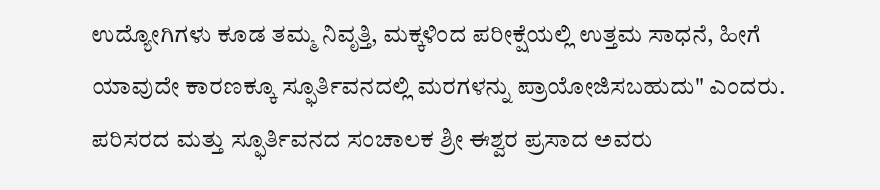ಉದ್ಯೋಗಿಗಳು ಕೂಡ ತಮ್ಮ ನಿವೃತ್ತಿ, ಮಕ್ಕಳಿಂದ ಪರೀಕ್ಷೆಯಲ್ಲಿ ಉತ್ತಮ ಸಾಧನೆ, ಹೀಗೆ ಯಾವುದೇ ಕಾರಣಕ್ಕೂ ಸ್ಫೂರ್ತಿವನದಲ್ಲಿ ಮರಗಳನ್ನು ಪ್ರಾಯೋಜಿಸಬಹುದು" ಎಂದರು. ಪರಿಸರದ ಮತ್ತು ಸ್ಫೂರ್ತಿವನದ ಸಂಚಾಲಕ ಶ್ರೀ ಈಶ್ವರ ಪ್ರಸಾದ ಅವರು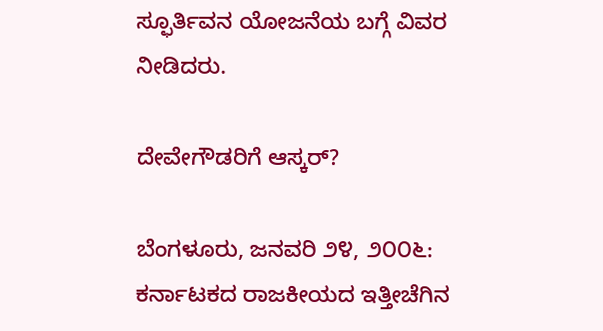ಸ್ಫೂರ್ತಿವನ ಯೋಜನೆಯ ಬಗ್ಗೆ ವಿವರ ನೀಡಿದರು.

ದೇವೇಗೌಡರಿಗೆ ಆಸ್ಕರ್?

ಬೆಂಗಳೂರು, ಜನವರಿ ೨೪, ೨೦೦೬: ಕರ್ನಾಟಕದ ರಾಜಕೀಯದ ಇತ್ತೀಚೆಗಿನ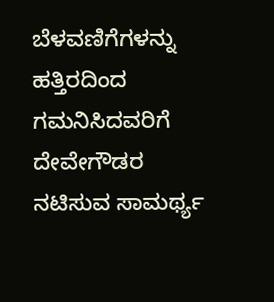ಬೆಳವಣಿಗೆಗಳನ್ನು ಹತ್ತಿರದಿಂದ ಗಮನಿಸಿದವರಿಗೆ ದೇವೇಗೌಡರ ನಟಿಸುವ ಸಾಮರ್ಥ್ಯ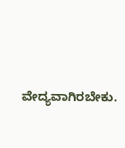ವೇದ್ಯವಾಗಿರಬೇಕು.